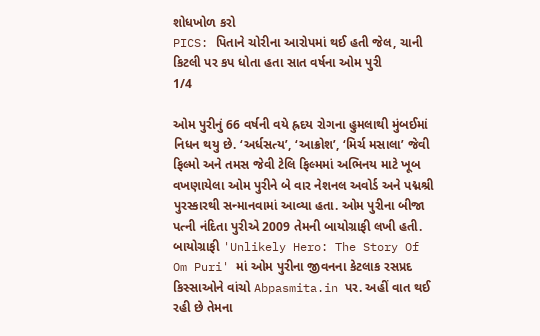શોધખોળ કરો
PICS: પિતાને ચોરીના આરોપમાં થઈ હતી જેલ, ચાની કિટલી પર કપ ધોતા હતા સાત વર્ષના ઓમ પુરી
1/4

ઓમ પુરીનું 66 વર્ષની વયે હ્રદય રોગના હુમલાથી મુંબઈમાં નિધન થયુ છે. ‘અર્ધસત્ય’, ‘આક્રોશ’, ‘મિર્ચ મસાલા’ જેવી ફિલ્મો અને તમસ જેવી ટેલિ ફિલ્મમાં અભિનય માટે ખૂબ વખણાયેલા ઓમ પુરીને બે વાર નેશનલ અવોર્ડ અને પદ્મશ્રી પુરસ્કારથી સન્માનવામાં આવ્યા હતા. ઓમ પુરીના બીજા પત્ની નંદિતા પુરીએ 2009 તેમની બાયોગ્રાફી લખી હતી. બાયોગ્રાફી 'Unlikely Hero: The Story Of Om Puri' માં ઓમ પુરીના જીવનના કેટલાક રસપ્રદ કિસ્સાઓને વાંચો Abpasmita.in પર. અહીં વાત થઈ રહી છે તેમના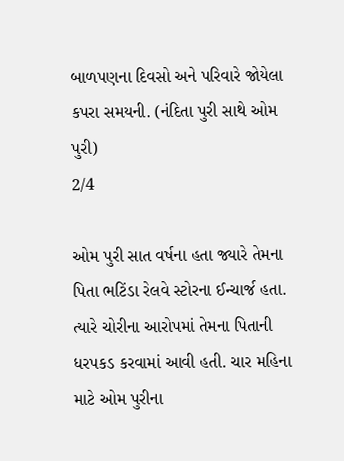બાળપણના દિવસો અને પરિવારે જોયેલા કપરા સમયની. (નંદિતા પુરી સાથે ઓમ પુરી)
2/4

ઓમ પુરી સાત વર્ષના હતા જ્યારે તેમના પિતા ભટિંડા રેલવે સ્ટોરના ઈન્ચાર્જ હતા. ત્યારે ચોરીના આરોપમાં તેમના પિતાની ધરપકડ કરવામાં આવી હતી. ચાર મહિના માટે ઓમ પુરીના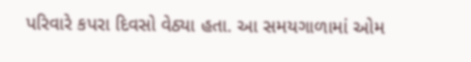પરિવારે કપરા દિવસો વેઠ્યા હતા. આ સમયગાળામાં ઓમ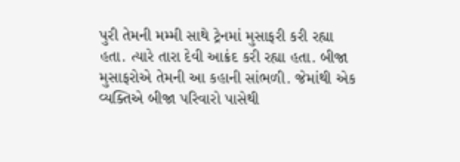પુરી તેમની મમ્મી સાથે ટ્રેનમાં મુસાફરી કરી રહ્યા હતા. ત્યારે તારા દેવી આક્રંદ કરી રહ્યા હતા. બીજા મુસાફરોએ તેમની આ કહાની સાંભળી. જેમાંથી એક વ્યક્તિએ બીજા પરિવારો પાસેથી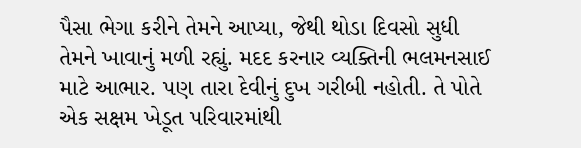પૈસા ભેગા કરીને તેમને આપ્યા, જેથી થોડા દિવસો સુધી તેમને ખાવાનું મળી રહ્યું. મદદ કરનાર વ્યક્તિની ભલમનસાઈ માટે આભાર. પણ તારા દેવીનું દુખ ગરીબી નહોતી. તે પોતે એક સક્ષમ ખેડૂત પરિવારમાંથી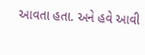આવતા હતા. અને હવે આવી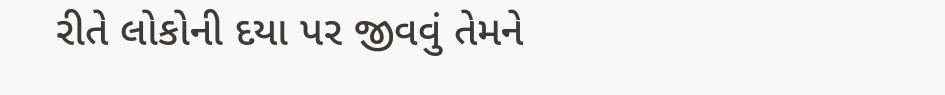રીતે લોકોની દયા પર જીવવું તેમને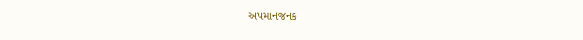અપમાનજનક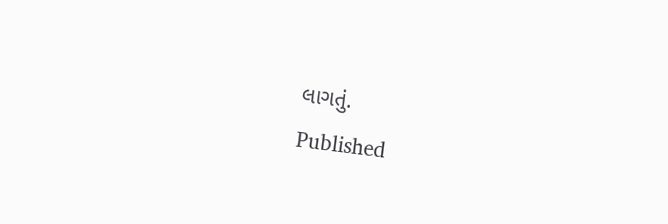લાગતું.
Published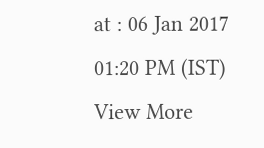at : 06 Jan 2017 01:20 PM (IST)
View More